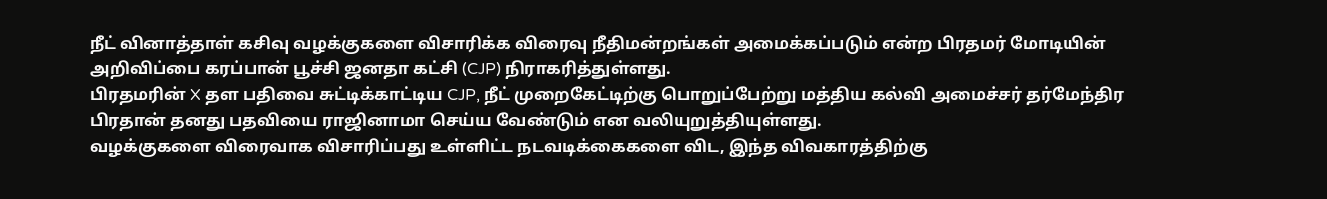நீட் வினாத்தாள் கசிவு வழக்குகளை விசாரிக்க விரைவு நீதிமன்றங்கள் அமைக்கப்படும் என்ற பிரதமர் மோடியின் அறிவிப்பை கரப்பான் பூச்சி ஜனதா கட்சி (CJP) நிராகரித்துள்ளது.
பிரதமரின் X தள பதிவை சுட்டிக்காட்டிய CJP, நீட் முறைகேட்டிற்கு பொறுப்பேற்று மத்திய கல்வி அமைச்சர் தர்மேந்திர பிரதான் தனது பதவியை ராஜினாமா செய்ய வேண்டும் என வலியுறுத்தியுள்ளது.
வழக்குகளை விரைவாக விசாரிப்பது உள்ளிட்ட நடவடிக்கைகளை விட, இந்த விவகாரத்திற்கு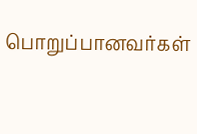பொறுப்பானவர்கள்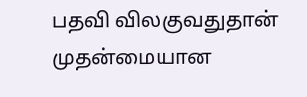பதவி விலகுவதுதான் முதன்மையான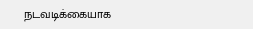நடவடிக்கையாக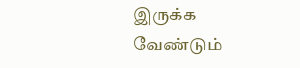இருக்க வேண்டும்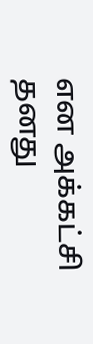என அக்கட்சி தனது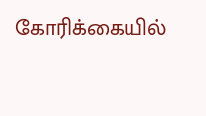கோரிக்கையில்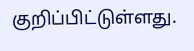குறிப்பிட்டுள்ளது.